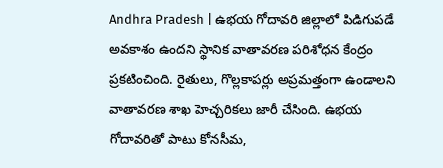Andhra Pradesh | ఉభయ గోదావరి జిల్లాలో పిడిగుపడే అవకాశం ఉందని స్థానిక వాతావరణ పరిశోధన కేంద్రం ప్రకటించింది. రైతులు, గొల్లకాపర్లు అప్రమత్తంగా ఉండాలని వాతావరణ శాఖ హెచ్చరికలు జారీ చేసింది. ఉభయ గోదావరితో పాటు కోనసీమ,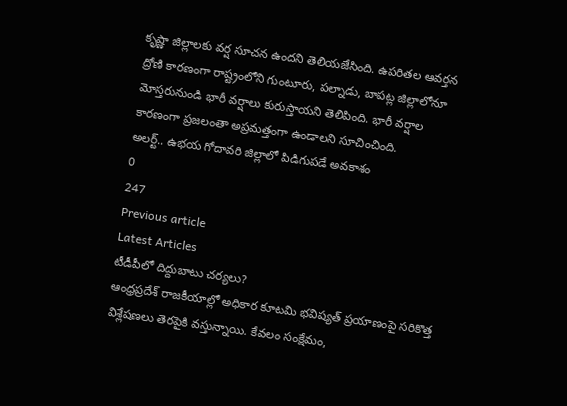కృష్ణా జిల్లాలకు వర్ష సూచన ఉందని తెలియజేసింది. ఉపరితల ఆవర్తన ద్రోణి కారణంగా రాష్ట్రంలోని గుంటూరు, పల్నాడు, బాపట్ల జిల్లాలోనూ మోస్తరునుండి భారీ వర్షాలు కురుస్తాయని తెలిపింది. భారీ వర్షాల కారణంగా ప్రజలంతా అప్రమత్తంగా ఉండాలని సూచించింది.
అలర్ట్.. ఉభయ గోదావరి జిల్లాలో పిడిగుపడే అవకాశం
0
247
Previous article
Latest Articles
టీడీపీలో దిద్దుబాటు చర్యలు?
ఆంధ్రప్రదేశ్ రాజకీయాల్లో అధికార కూటమి భవిష్యత్ ప్రయాణంపై సరికొత్త విశ్లేషణలు తెరపైకి వస్తున్నాయి. కేవలం సంక్షేమం,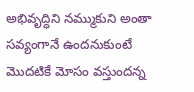అభివృద్ధిని నమ్ముకుని అంతా సవ్యంగానే ఉందనుకుంటే మొదటికే మోసం వస్తుందన్న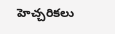హెచ్చరికలు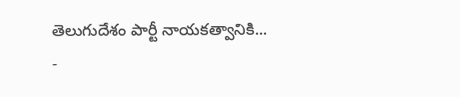తెలుగుదేశం పార్టీ నాయకత్వానికి...
-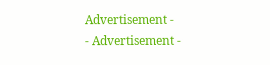Advertisement -
- Advertisement -